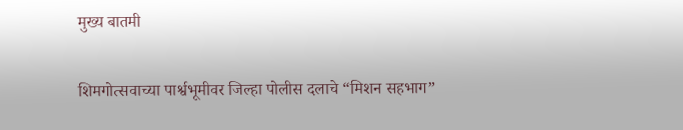मुख्य बातमी

शिमगोत्सवाच्या पार्श्वभूमीवर जिल्हा पोलीस दलाचे “मिशन सहभाग”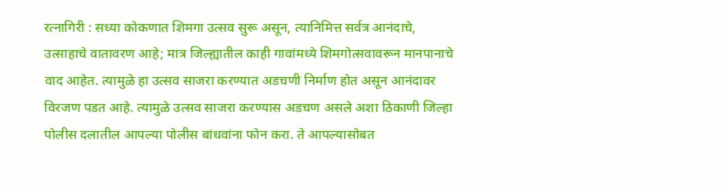रत्नागिरी : सध्या कोकणात शिमगा उत्सव सुरू असून, त्यानिमित्त सर्वत्र आनंदाचे, उत्साहाचे वातावरण आहे; मात्र जिल्ह्यातील काही गावांमध्ये शिमगोत्सवावरून मानपानाचे वाद आहेत. त्यामुळे हा उत्सव साजरा करण्यात अडचणी निर्माण होत असून आनंदावर विरजण पडत आहे. त्यामुळे उत्सव साजरा करण्यास अडचण असले अशा ठिकाणी जिल्हा पोलीस दलातील आपल्या पोलीस बांधवांना फोन करा. ते आपल्यासोबत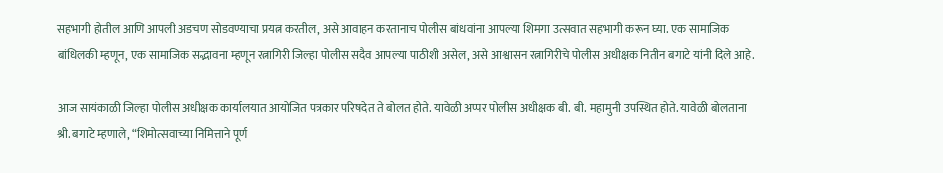सहभागी होतील आणि आपली अडचण सोडवण्याचा प्रयत्न करतील, असे आवाहन करतानाच पोलीस बांधवांना आपल्या शिमगा उत्सवात सहभागी करून घ्या. एक सामाजिक बांधिलकी म्हणून, एक सामाजिक सद्भावना म्हणून रत्नागिरी जिल्हा पोलीस सदैव आपल्या पाठीशी असेल, असे आश्वासन रत्नागिरीचे पोलीस अधीक्षक नितीन बगाटे यांनी दिले आहे.

आज सायंकाळी जिल्हा पोलीस अधीक्षक कार्यालयात आयोजित पत्रकार परिषदेत ते बोलत होते. यावेळी अप्पर पोलीस अधीक्षक बी. बी. महामुनी उपस्थित होते. यावेळी बोलताना श्री. बगाटे म्हणाले, “शिमोत्सवाच्या निमित्ताने पूर्ण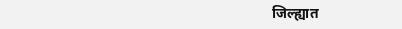जिल्ह्यात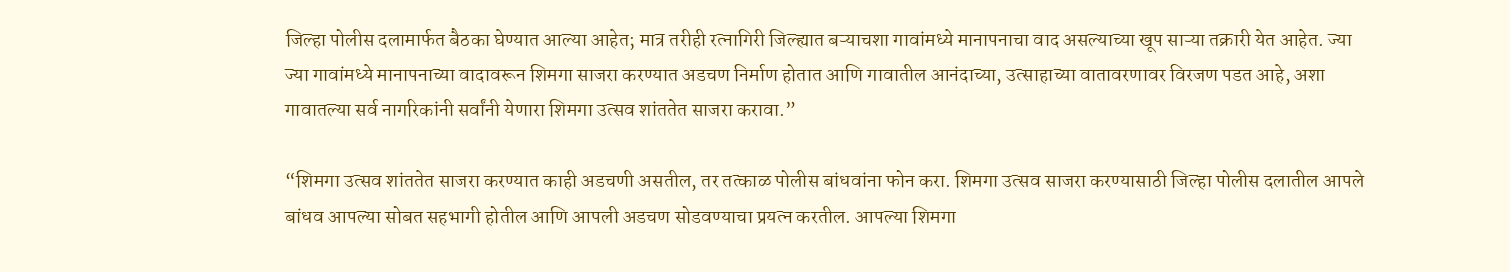जिल्हा पोलीस दलामार्फत बैठका घेण्यात आल्या आहेत; मात्र तरीही रत्नागिरी जिल्ह्यात बऱ्याचशा गावांमध्ये मानापनाचा वाद असल्याच्या खूप साऱ्या तक्रारी येत आहेत. ज्या ज्या गावांमध्ये मानापनाच्या वादावरून शिमगा साजरा करण्यात अडचण निर्माण होतात आणि गावातील आनंदाच्या, उत्साहाच्या वातावरणावर विरजण पडत आहे, अशा गावातल्या सर्व नागरिकांनी सर्वांनी येणारा शिमगा उत्सव शांततेत साजरा करावा.”

“शिमगा उत्सव शांततेत साजरा करण्यात काही अडचणी असतील, तर तत्काळ पोलीस बांधवांना फोन करा. शिमगा उत्सव साजरा करण्यासाठी जिल्हा पोलीस दलातील आपले बांधव आपल्या सोबत सहभागी होतील आणि आपली अडचण सोडवण्याचा प्रयत्न करतील. आपल्या शिमगा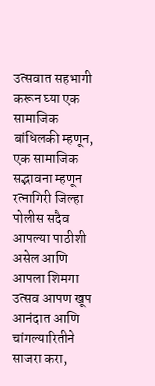उत्सवात सहभागी करून घ्या एक सामाजिक बांधिलकी म्हणून, एक सामाजिक सद्भावना म्हणून रत्नागिरी जिल्हा पोलीस सदैव आपल्या पाठीशी असेल आणि आपला शिमगा उत्सव आपण खूप आनंदात आणि चांगल्यारितीने साजरा करा,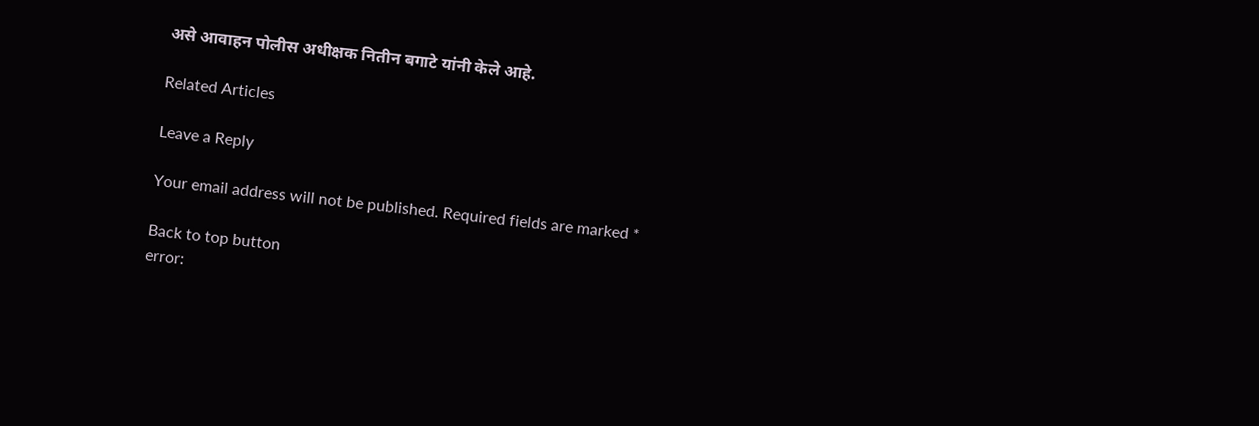असे आवाहन पोलीस अधीक्षक नितीन बगाटे यांनी केले आहे.

Related Articles

Leave a Reply

Your email address will not be published. Required fields are marked *

Back to top button
error: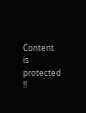Content is protected !!